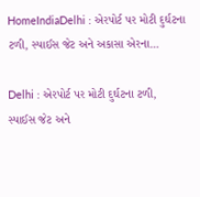HomeIndiaDelhi : એરપોર્ટ પર મોટી દુર્ઘટના ટળી, સ્પાઈસ જેટ અને અકાસા એરના...

Delhi : એરપોર્ટ પર મોટી દુર્ઘટના ટળી, સ્પાઈસ જેટ અને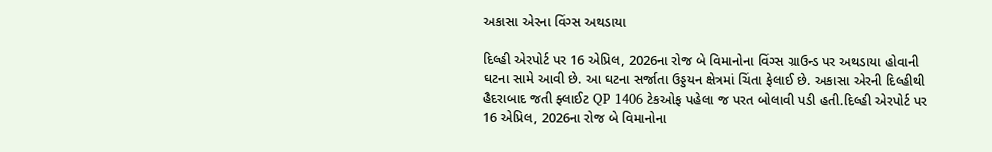અકાસા એરના વિંગ્સ અથડાયા

દિલ્હી એરપોર્ટ પર 16 એપ્રિલ, 2026ના રોજ બે વિમાનોના વિંગ્સ ગ્રાઉન્ડ પર અથડાયા હોવાની ઘટના સામે આવી છે. આ ઘટના સર્જાતા ઉડ્ડયન ક્ષેત્રમાં ચિંતા ફેલાઈ છે. અકાસા એરની દિલ્હીથી હૈદરાબાદ જતી ફ્લાઈટ QP 1406 ટેકઓફ પહેલા જ પરત બોલાવી પડી હતી.દિલ્હી એરપોર્ટ પર 16 એપ્રિલ, 2026ના રોજ બે વિમાનોના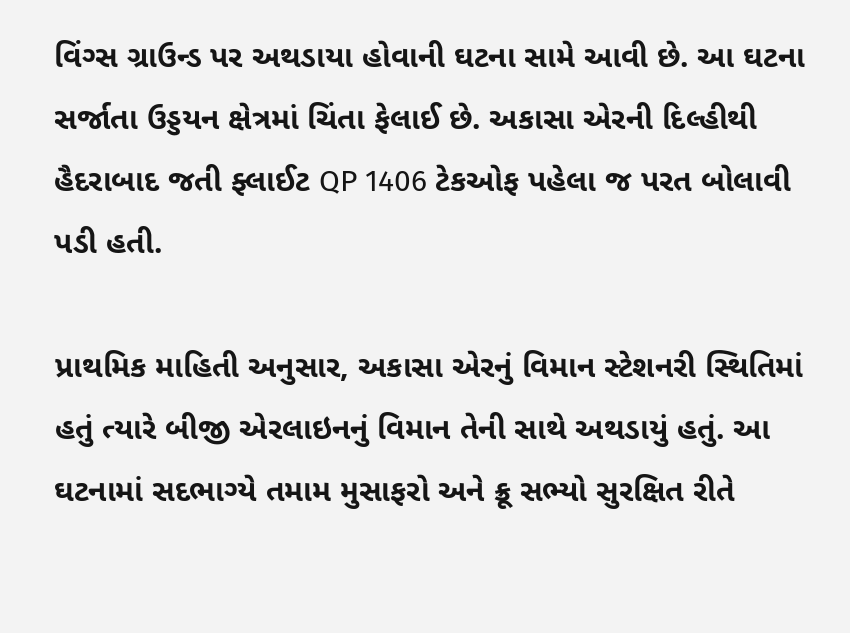વિંગ્સ ગ્રાઉન્ડ પર અથડાયા હોવાની ઘટના સામે આવી છે. આ ઘટના સર્જાતા ઉડ્ડયન ક્ષેત્રમાં ચિંતા ફેલાઈ છે. અકાસા એરની દિલ્હીથી હૈદરાબાદ જતી ફ્લાઈટ QP 1406 ટેકઓફ પહેલા જ પરત બોલાવી પડી હતી.

પ્રાથમિક માહિતી અનુસાર, અકાસા એરનું વિમાન સ્ટેશનરી સ્થિતિમાં હતું ત્યારે બીજી એરલાઇનનું વિમાન તેની સાથે અથડાયું હતું. આ ઘટનામાં સદભાગ્યે તમામ મુસાફરો અને ક્રૂ સભ્યો સુરક્ષિત રીતે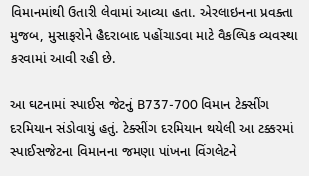વિમાનમાંથી ઉતારી લેવામાં આવ્યા હતા. એરલાઇનના પ્રવક્તા મુજબ, મુસાફરોને હૈદરાબાદ પહોંચાડવા માટે વૈકલ્પિક વ્યવસ્થા કરવામાં આવી રહી છે.

આ ઘટનામાં સ્પાઈસ જેટનું B737-700 વિમાન ટેક્સીંગ દરમિયાન સંડોવાયું હતું. ટેક્સીંગ દરમિયાન થયેલી આ ટક્કરમાં સ્પાઈસજેટના વિમાનના જમણા પાંખના વિંગલેટને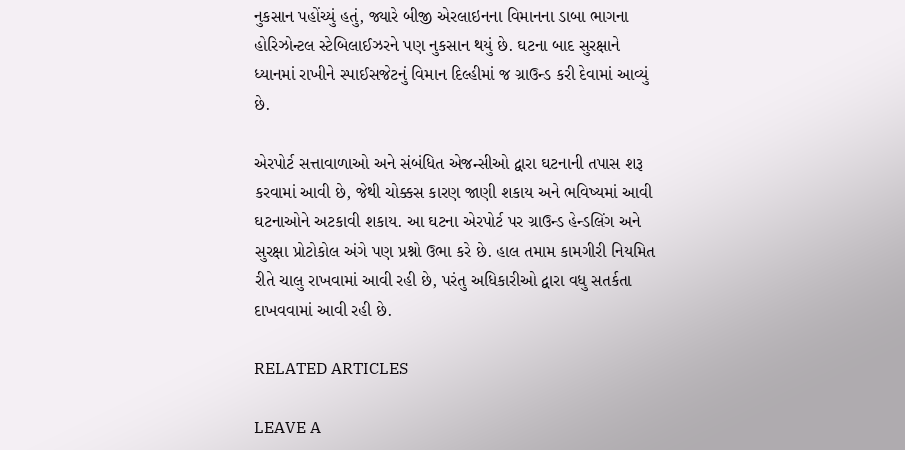નુકસાન પહોંચ્યું હતું, જ્યારે બીજી એરલાઇનના વિમાનના ડાબા ભાગના હોરિઝોન્ટલ સ્ટેબિલાઈઝરને પણ નુકસાન થયું છે. ઘટના બાદ સુરક્ષાને ધ્યાનમાં રાખીને સ્પાઈસજેટનું વિમાન દિલ્હીમાં જ ગ્રાઉન્ડ કરી દેવામાં આવ્યું છે.

એરપોર્ટ સત્તાવાળાઓ અને સંબંધિત એજન્સીઓ દ્વારા ઘટનાની તપાસ શરૂ કરવામાં આવી છે, જેથી ચોક્કસ કારણ જાણી શકાય અને ભવિષ્યમાં આવી ઘટનાઓને અટકાવી શકાય. આ ઘટના એરપોર્ટ પર ગ્રાઉન્ડ હેન્ડલિંગ અને સુરક્ષા પ્રોટોકોલ અંગે પણ પ્રશ્નો ઉભા કરે છે. હાલ તમામ કામગીરી નિયમિત રીતે ચાલુ રાખવામાં આવી રહી છે, પરંતુ અધિકારીઓ દ્વારા વધુ સતર્કતા દાખવવામાં આવી રહી છે.

RELATED ARTICLES

LEAVE A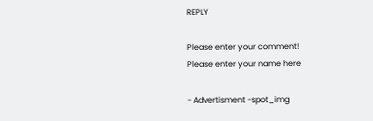REPLY

Please enter your comment!
Please enter your name here

- Advertisment -spot_img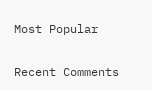Most Popular

Recent Comments